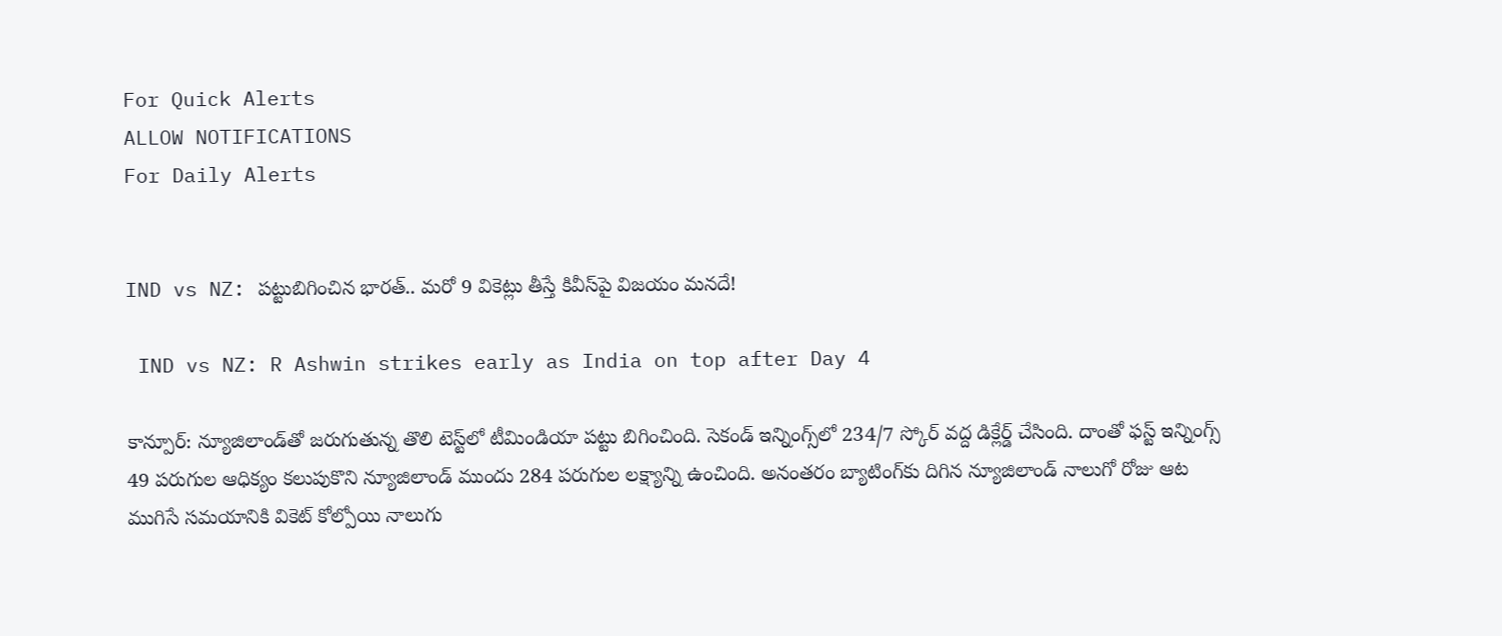For Quick Alerts
ALLOW NOTIFICATIONS
For Daily Alerts


IND vs NZ: పట్టుబిగించిన భారత్.. మరో 9 వికెట్లు తీస్తే కివీస్‌పై విజయం మనదే!

 IND vs NZ: R Ashwin strikes early as India on top after Day 4

కాన్పూర్: న్యూజిలాండ్‌తో జరుగుతున్న తొలి టెస్ట్‌లో టీమిండియా పట్టు బిగించింది. సెకండ్ ఇన్నింగ్స్‌లో 234/7 స్కోర్ వద్ద డిక్లేర్డ్ చేసింది. దాంతో ఫస్ట్ ఇన్నింగ్స్ 49 పరుగుల ఆధిక్యం కలుపుకొని న్యూజిలాండ్ ముందు 284 పరుగుల లక్ష్యాన్ని ఉంచింది. అనంతరం బ్యాటింగ్‌కు దిగిన న్యూజిలాండ్ నాలుగో రోజు ఆట ముగిసే సమయానికి వికెట్ కోల్పోయి నాలుగు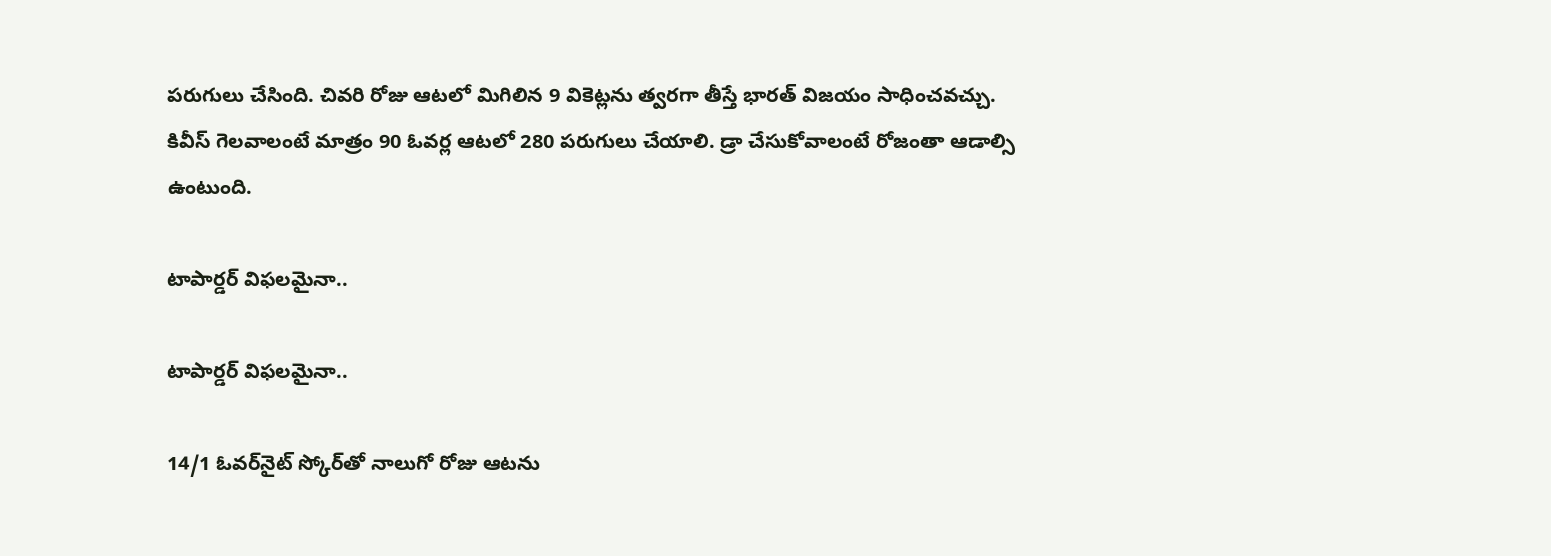పరుగులు చేసింది. చివరి రోజు ఆటలో మిగిలిన 9 వికెట్లను త్వరగా తీస్తే భారత్ విజయం సాధించవచ్చు. కివీస్ గెలవాలంటే మాత్రం 90 ఓవర్ల ఆటలో 280 పరుగులు చేయాలి. డ్రా చేసుకోవాలంటే రోజంతా ఆడాల్సి ఉంటుంది.

టాపార్డర్ విఫలమైనా..

టాపార్డర్ విఫలమైనా..

14/1 ఓవర్‌నైట్ స్కోర్‌తో నాలుగో రోజు ఆటను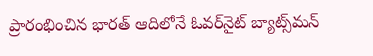ప్రారంభించిన భారత్ ఆదిలోనే ఓవర్‌నైట్ బ్యాట్స్‌మన్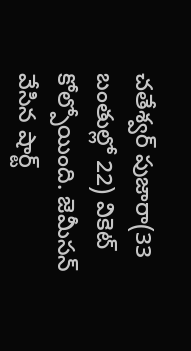చతేశ్వర్ పుజారా(33 బంతుల్లో 22) వికెట్ కోల్పోయింది. జెమీసన్ వేసిన షార్ట్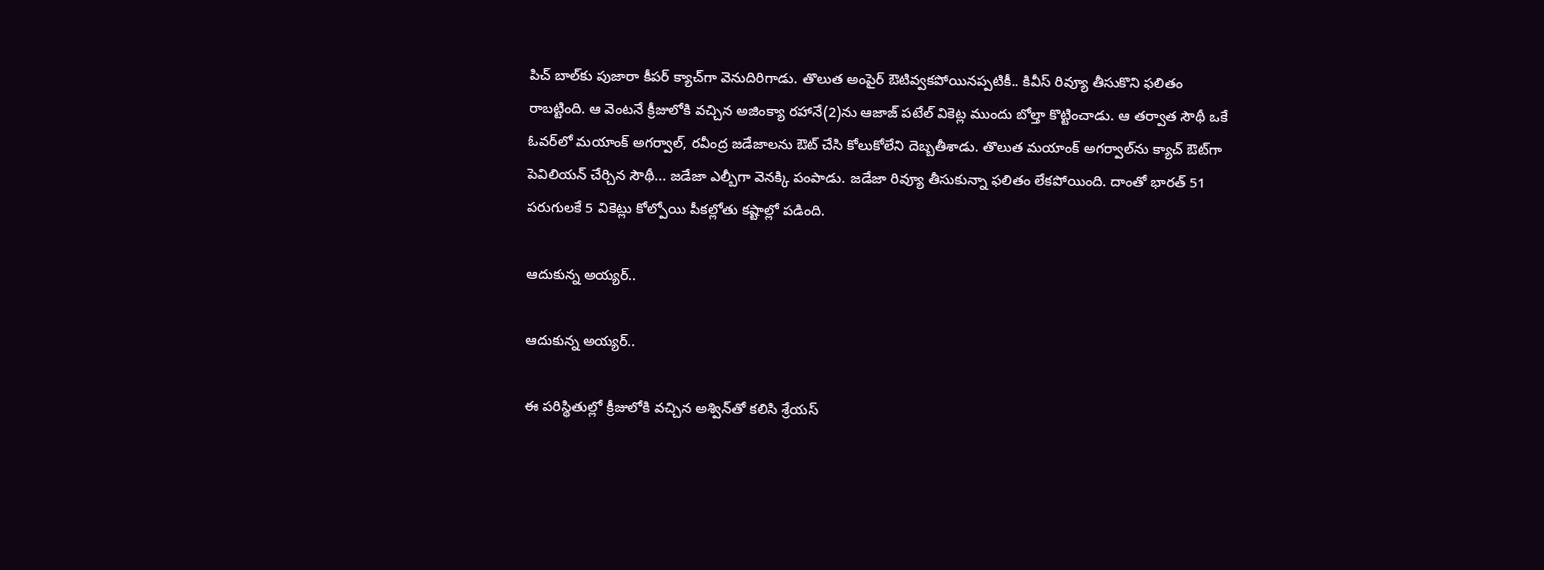పిచ్ బాల్‌కు పుజారా కీపర్ క్యాచ్‌గా వెనుదిరిగాడు. తొలుత అంపైర్ ఔటివ్వకపోయినప్పటికీ.. కివీస్ రివ్యూ తీసుకొని ఫలితం రాబట్టింది. ఆ వెంటనే క్రీజులోకి వచ్చిన అజింక్యా రహానే(2)ను ఆజాజ్ పటేల్ వికెట్ల ముందు బోల్తా కొట్టించాడు. ఆ తర్వాత సౌథీ ఒకే ఓవర్‌లో మయాంక్ అగర్వాల్, రవీంద్ర జడేజాలను ఔట్ చేసి కోలుకోలేని దెబ్బతీశాడు. తొలుత మయాంక్ అగర్వాల్‌ను క్యాచ్ ఔట్‌గా పెవిలియన్ చేర్చిన సౌథీ... జడేజా ఎల్బీగా వెనక్కి పంపాడు. జడేజా రివ్యూ తీసుకున్నా ఫలితం లేకపోయింది. దాంతో భారత్ 51 పరుగులకే 5 వికెట్లు కోల్పోయి పీకల్లోతు కష్టాల్లో పడింది.

ఆదుకున్న అయ్యర్..

ఆదుకున్న అయ్యర్..

ఈ పరిస్థితుల్లో క్రీజులోకి వచ్చిన అశ్విన్‌తో కలిసి శ్రేయస్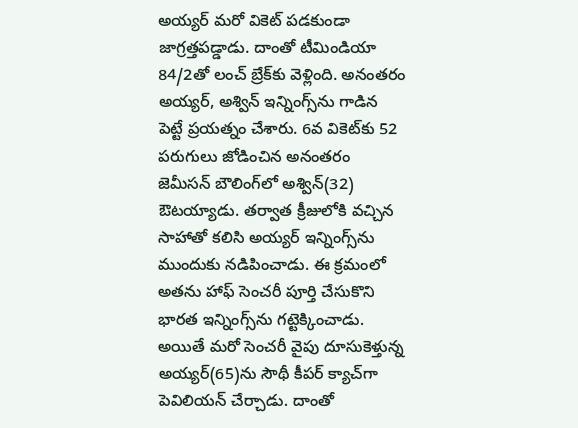అయ్యర్ మరో వికెట్ పడకుండా జాగ్రత్తపడ్డాడు. దాంతో టీమిండియా 84/2తో లంచ్ బ్రేక్‌కు వెళ్లింది. అనంతరం అయ్యర్, అశ్విన్ ఇన్నింగ్స్‌ను గాడిన పెట్టే ప్రయత్నం చేశారు. 6వ వికెట్‌కు 52 పరుగులు జోడించిన అనంతరం జెమీసన్ బౌలింగ్‌లో అశ్విన్(32) ఔటయ్యాడు. తర్వాత క్రీజులోకి వచ్చిన సాహాతో కలిసి అయ్యర్ ఇన్నింగ్స్‌ను ముందుకు నడిపించాడు. ఈ క్రమంలో అతను హాఫ్ సెంచరీ పూర్తి చేసుకొని భారత ఇన్నింగ్స్‌ను గట్టెక్కించాడు. అయితే మరో సెంచరీ వైపు దూసుకెళ్తున్న అయ్యర్‌(65)ను సౌథీ కీపర్ క్యాచ్‌గా పెవిలియన్ చేర్చాడు. దాంతో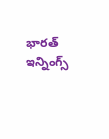భారత్ ఇన్నింగ్స్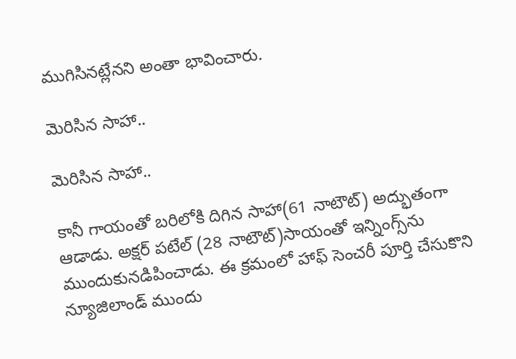ముగిసినట్లేనని అంతా భావించారు.

మెరిసిన సాహా..

మెరిసిన సాహా..

కానీ గాయంతో బరిలోకి దిగిన సాహా(61 నాటౌట్) అద్భుతంగా ఆడాడు. అక్షర్ పటేల్ (28 నాటౌట్)సాయంతో ఇన్నింగ్స్‌ను ముందుకునడిపించాడు. ఈ క్రమంలో హాఫ్ సెంచరీ పూర్తి చేసుకొని న్యూజిలాండ్ ముందు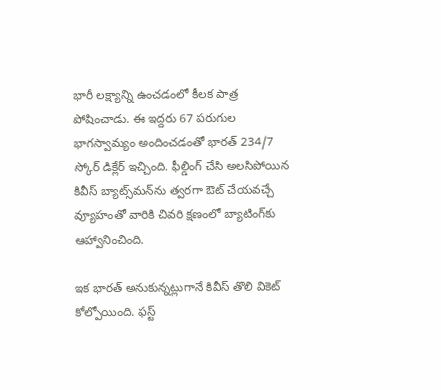భారీ లక్ష్యాన్ని ఉంచడంలో కీలక పాత్ర పోషించాడు. ఈ ఇద్దరు 67 పరుగుల భాగస్వామ్యం అందించడంతో భారత్ 234/7 స్కోర్ డిక్లేర్ ఇచ్చింది. ఫీల్డింగ్ చేసి అలసిపోయిన కివీస్ బ్యాట్స్‌మన్‌ను త్వరగా ఔట్ చేయవచ్చే వ్యూహంతో వారికి చివరి క్షణంలో బ్యాటింగ్‌కు ఆహ్వానించింది.

ఇక భారత్ అనుకున్నట్లుగానే కివీస్ తొలి వికెట్ కోల్పోయింది. ఫస్ట్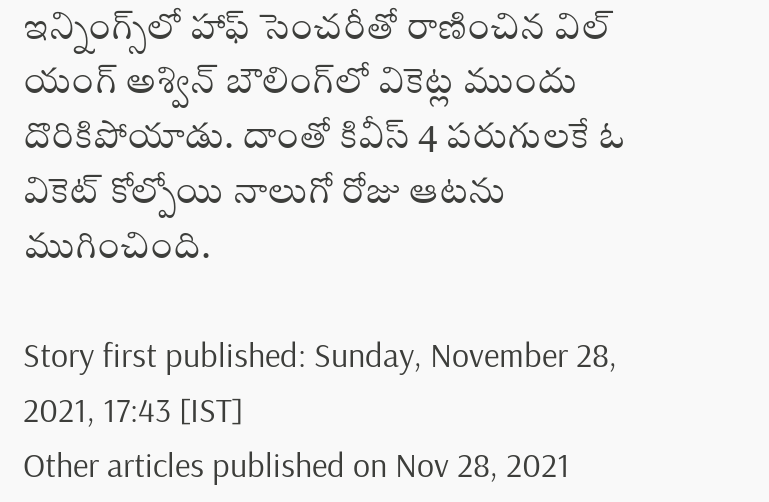ఇన్నింగ్స్‌లో హాఫ్ సెంచరీతో రాణించిన విల్ యంగ్ అశ్విన్ బౌలింగ్‌లో వికెట్ల ముందు దొరికిపోయాడు. దాంతో కివీస్ 4 పరుగులకే ఓ వికెట్ కోల్పోయి నాలుగో రోజు ఆటను ముగించింది.

Story first published: Sunday, November 28, 2021, 17:43 [IST]
Other articles published on Nov 28, 2021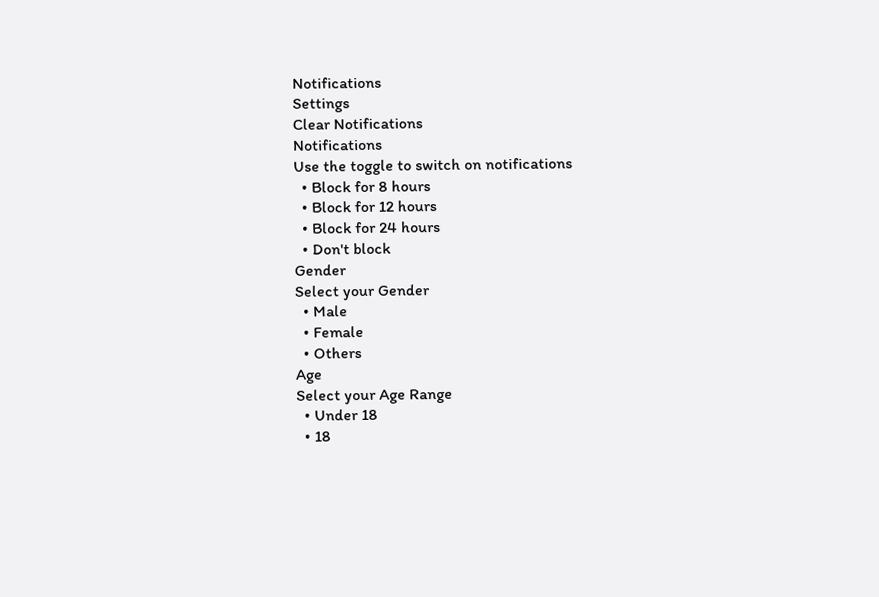Notifications
Settings
Clear Notifications
Notifications
Use the toggle to switch on notifications
  • Block for 8 hours
  • Block for 12 hours
  • Block for 24 hours
  • Don't block
Gender
Select your Gender
  • Male
  • Female
  • Others
Age
Select your Age Range
  • Under 18
  • 18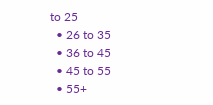to 25
  • 26 to 35
  • 36 to 45
  • 45 to 55
  • 55+